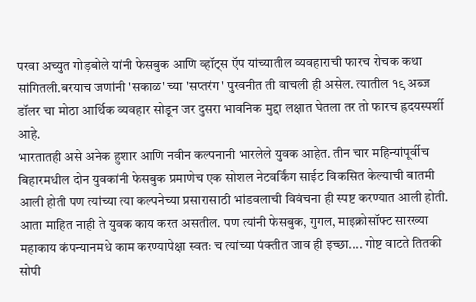परवा अच्युत गोड़बोले यांनी फेसबुक आणि व्हॉट्स ऍप यांच्यातील व्यवहाराची फारच रोचक कथा सांगितली.बरयाच जणांनी 'सकाळ' च्या 'सप्तरंग' पुरवनीत ती वाचली ही असेल. त्यातील १९ अब्ज डॉलर चा मोठा आर्थिक व्यवहार सोडून जर दुसरा भावनिक मुद्दा लक्षात घेतला तर तो फारच ह्रदयस्पर्शी आहे.
भारतातही असे अनेक हुशार आणि नवीन कल्पनानी भारलेले युवक आहेत. तीन चार महिन्यांपूर्वीच बिहारमधील दोन युवकांनी फेसबुक प्रमाणेच एक सोशल नेटवर्किंग साईट विकसित केल्याची बातमी आली होती पण त्यांच्या त्या कल्पनेच्या प्रसारासाठी भांडवलाची विवंचना ही स्पष्ट करण्यात आली होती.
आता माहित नाही ते युवक काय करत असतील. पण त्यांनी फेसबुक, गुगल, माइक्रोसॉफ्ट सारख्या महाकाय कंपन्यानमधे काम करण्यापेक्षा स्वतः च त्यांच्या पंक्तीत जाव ही इच्छा.... गोष्ट वाटते तितकी सोपी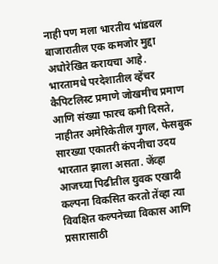नाही पण मला भारतीय भांडवल बाजारातील एक कमजोर मुद्दा अधोरेखित करायचा आहे.
भारतामधे परदेशातील व्हेंचर कैपिटलिस्ट प्रमाणे जोखमीच प्रमाण आणि संख्या फारच कमी दिसते, नाहीतर अमेरिकेतील गुगल, फेसबुक सारख्या एकातरी कंपनीचा उदय भारतात झाला असता. जेंव्हा आजच्या पिढीतील युवक एखादी कल्पना विकसित करतो तेंव्हा त्या विवक्षित कल्पनेच्या विकास आणि प्रसारासाठी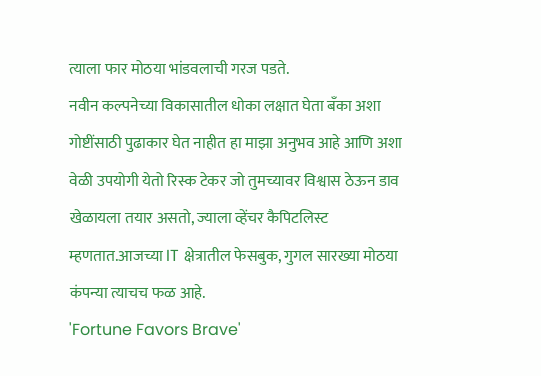त्याला फार मोठया भांडवलाची गरज पडते.
नवीन कल्पनेच्या विकासातील धोका लक्षात घेता बँका अशा गोष्टींसाठी पुढाकार घेत नाहीत हा माझा अनुभव आहे आणि अशा वेळी उपयोगी येतो रिस्क टेकर जो तुमच्यावर विश्वास ठेऊन डाव खेळायला तयार असतो, ज्याला व्हेंचर कैपिटलिस्ट म्हणतात.आजच्या IT क्षेत्रातील फेसबुक, गुगल सारख्या मोठया कंपन्या त्याचच फळ आहे.
'Fortune Favors Brave'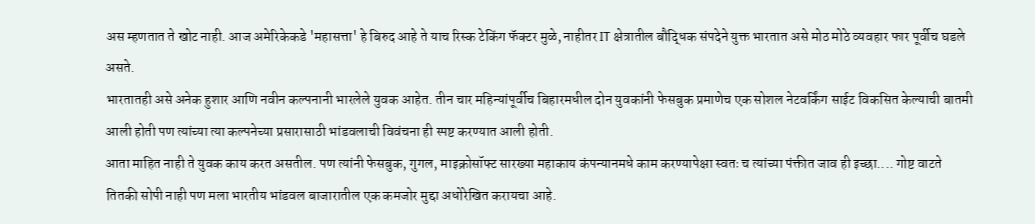अस म्हणतात ते खोट नाही. आज अमेरिकेकडे 'महासत्ता' हे बिरुद आहे ते याच रिस्क टेकिंग फॅक्टर मुळे, नाहीतर IT क्षेत्रातील बौद्धिक संपदेने युक्त भारतात असे मोठ मोठे व्यवहार फार पूर्वीच घडले असते.
भारतातही असे अनेक हुशार आणि नवीन कल्पनानी भारलेले युवक आहेत. तीन चार महिन्यांपूर्वीच बिहारमधील दोन युवकांनी फेसबुक प्रमाणेच एक सोशल नेटवर्किंग साईट विकसित केल्याची बातमी आली होती पण त्यांच्या त्या कल्पनेच्या प्रसारासाठी भांडवलाची विवंचना ही स्पष्ट करण्यात आली होती.
आता माहित नाही ते युवक काय करत असतील. पण त्यांनी फेसबुक, गुगल, माइक्रोसॉफ्ट सारख्या महाकाय कंपन्यानमधे काम करण्यापेक्षा स्वतः च त्यांच्या पंक्तीत जाव ही इच्छा.... गोष्ट वाटते तितकी सोपी नाही पण मला भारतीय भांडवल बाजारातील एक कमजोर मुद्दा अधोरेखित करायचा आहे.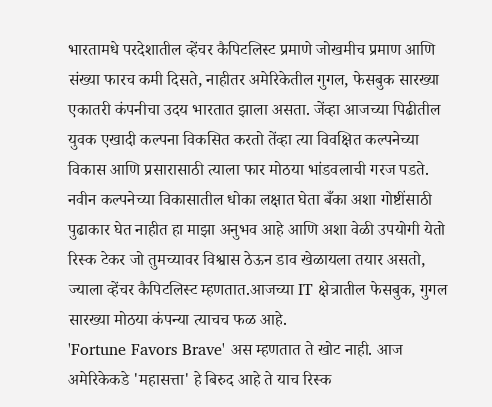भारतामधे परदेशातील व्हेंचर कैपिटलिस्ट प्रमाणे जोखमीच प्रमाण आणि संख्या फारच कमी दिसते, नाहीतर अमेरिकेतील गुगल, फेसबुक सारख्या एकातरी कंपनीचा उदय भारतात झाला असता. जेंव्हा आजच्या पिढीतील युवक एखादी कल्पना विकसित करतो तेंव्हा त्या विवक्षित कल्पनेच्या विकास आणि प्रसारासाठी त्याला फार मोठया भांडवलाची गरज पडते.
नवीन कल्पनेच्या विकासातील धोका लक्षात घेता बँका अशा गोष्टींसाठी पुढाकार घेत नाहीत हा माझा अनुभव आहे आणि अशा वेळी उपयोगी येतो रिस्क टेकर जो तुमच्यावर विश्वास ठेऊन डाव खेळायला तयार असतो, ज्याला व्हेंचर कैपिटलिस्ट म्हणतात.आजच्या IT क्षेत्रातील फेसबुक, गुगल सारख्या मोठया कंपन्या त्याचच फळ आहे.
'Fortune Favors Brave' अस म्हणतात ते खोट नाही. आज अमेरिकेकडे 'महासत्ता' हे बिरुद आहे ते याच रिस्क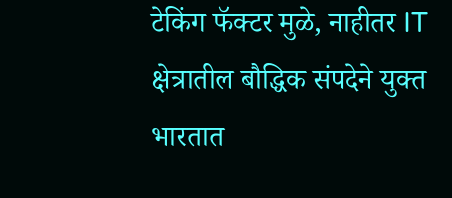टेकिंग फॅक्टर मुळे, नाहीतर IT क्षेत्रातील बौद्धिक संपदेने युक्त भारतात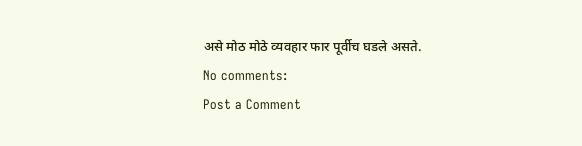असे मोठ मोठे व्यवहार फार पूर्वीच घडले असते.
No comments:
Post a Comment